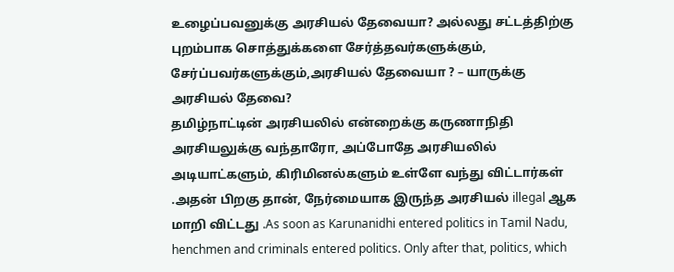உழைப்பவனுக்கு அரசியல் தேவையா? அல்லது சட்டத்திற்கு புறம்பாக சொத்துக்களை சேர்த்தவர்களுக்கும், சேர்ப்பவர்களுக்கும்,அரசியல் தேவையா ? – யாருக்கு அரசியல் தேவை?
தமிழ்நாட்டின் அரசியலில் என்றைக்கு கருணாநிதி அரசியலுக்கு வந்தாரோ, அப்போதே அரசியலில் அடியாட்களும், கிரிமினல்களும் உள்ளே வந்து விட்டார்கள் .அதன் பிறகு தான், நேர்மையாக இருந்த அரசியல் illegal ஆக மாறி விட்டது .As soon as Karunanidhi entered politics in Tamil Nadu, henchmen and criminals entered politics. Only after that, politics, which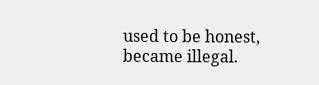used to be honest, became illegal.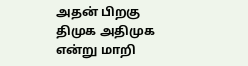அதன் பிறகு திமுக அதிமுக என்று மாறி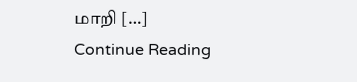மாறி […]
Continue Reading